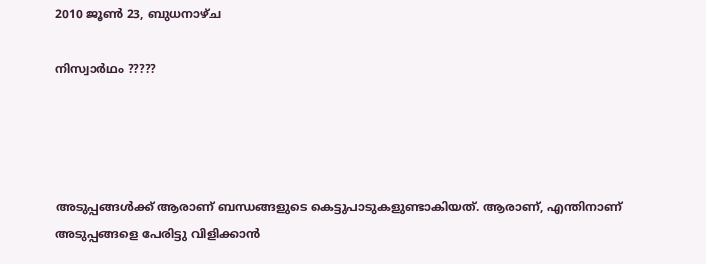2010 ജൂൺ 23, ബുധനാഴ്‌ച

നിസ്വാര്‍ഥം ?????




അടുപ്പങ്ങള്‍ക്ക് ആരാണ് ബന്ധങ്ങളുടെ കെട്ടുപാടുകളുണ്ടാകിയത്. ആരാണ്, എന്തിനാണ് അടുപ്പങ്ങളെ പേരിട്ടു വിളിക്കാന്‍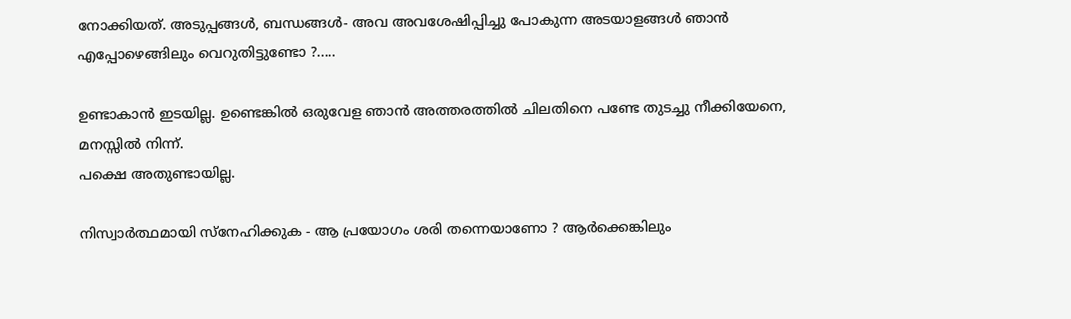നോക്കിയത്. അടുപ്പങ്ങള്‍, ബന്ധങ്ങള്‍- അവ അവശേഷിപ്പിച്ചു പോകുന്ന അടയാളങ്ങള്‍ ഞാന്‍ എപ്പോഴെങ്ങിലും വെറുതിട്ടുണ്ടോ ?.....

ഉണ്ടാകാന്‍ ഇടയില്ല. ഉണ്ടെങ്കില്‍ ഒരുവേള ഞാന്‍ അത്തരത്തില്‍ ചിലതിനെ പണ്ടേ തുടച്ചു നീക്കിയേനെ, മനസ്സില്‍ നിന്ന്.
പക്ഷെ അതുണ്ടായില്ല.

നിസ്വാര്‍ത്ഥമായി സ്നേഹിക്കുക - ആ പ്രയോഗം ശരി തന്നെയാണോ ? ആര്‍ക്കെങ്കിലും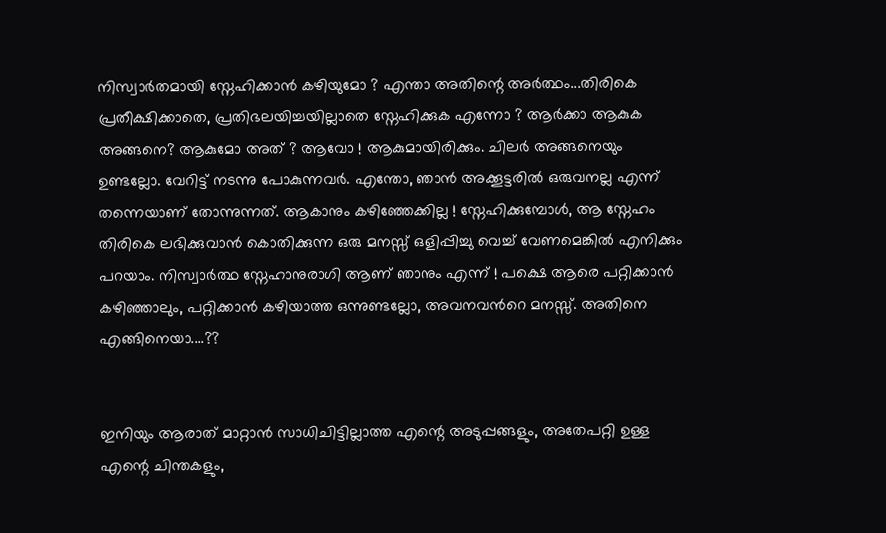നിസ്വാര്‍തമായി സ്നേഹിക്കാന്‍ കഴിയുമോ ? എന്താ അതിന്റെ അര്‍ത്ഥം...തിരികെ പ്രതീക്ഷിക്കാതെ, പ്രതിഭലയിച്ചയില്ലാതെ സ്നേഹിക്കുക എന്നോ ? ആര്‍ക്കാ ആകുക അങ്ങനെ? ആകുമോ അത് ? ആവോ ! ആകുമായിരിക്കും. ചിലര്‍ അങ്ങനെയും ഉണ്ടല്ലോ. വേറിട്ട്‌ നടന്നു പോകുന്നവര്‍. എന്തോ, ഞാന്‍ അക്കൂട്ടരില്‍ ഒരുവനല്ല എന്ന് തന്നെയാണ് തോന്നുന്നത്. ആകാനും കഴിഞ്ഞേക്കില്ല ! സ്നേഹിക്കുമ്പോള്‍, ആ സ്നേഹം തിരികെ ലഭിക്കുവാന്‍ കൊതിക്കുന്ന ഒരു മനസ്സ് ഒളിപ്പിച്ചു വെച്ച് വേണമെങ്കില്‍ എനിക്കും പറയാം. നിസ്വാര്‍ത്ഥ സ്നേഹാനുരാഗി ആണ് ഞാനും എന്ന് ! പക്ഷെ ആരെ പറ്റിക്കാന്‍ കഴിഞ്ഞാലും, പറ്റിക്കാന്‍ കഴിയാത്ത ഒന്നുണ്ടല്ലോ, അവനവന്‍റെ മനസ്സ്. അതിനെ എങ്ങിനെയാ....??


ഇനിയും ആരാത് മാറ്റാന്‍ സാധിചിട്ടില്ലാത്ത എന്റെ അടുപ്പങ്ങളും, അതേപറ്റി ഉള്ള എന്റെ ചിന്തകളും,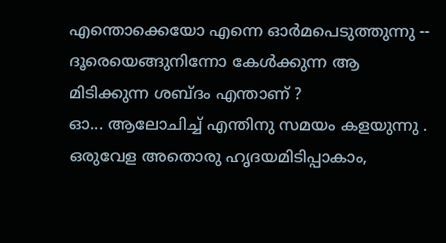എന്തൊക്കെയോ എന്നെ ഓര്‍മപെടുത്തുന്നു --
ദൂരെയെങ്ങുനിന്നോ കേള്‍ക്കുന്ന ആ മിടിക്കുന്ന ശബ്ദം എന്താണ് ?
ഓ... ആലോചിച്ച് എന്തിനു സമയം കളയുന്നു . ഒരുവേള അതൊരു ഹൃദയമിടിപ്പാകാം,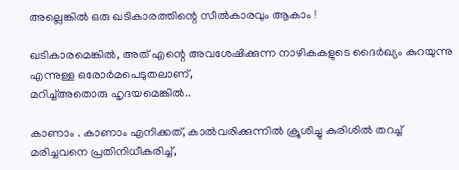അല്ലെങ്കില്‍ ഒരു ഖടികാരത്തിന്റെ സീല്‍കാരവും ആകാം !

ഖടികാരമെങ്കില്‍, അത് എന്റെ അവശേഷിക്കുന്ന നാഴികകളുടെ ദൈര്‍ഖ്യം കുറയുന്നു എന്നുള്ള ഒരോര്‍മപെടുതലാണ്,
മറിച്ച്അതൊരു ഹൃദയമെങ്കില്‍..

കാണാം . കാണാം എനിക്കത്, കാല്‍വരിക്കുന്നില്‍ ക്രൂശിച്ചു കുരിശില്‍ തറച്ച് മരിച്ചവനെ പ്രതിനിധീകരിച്ച്,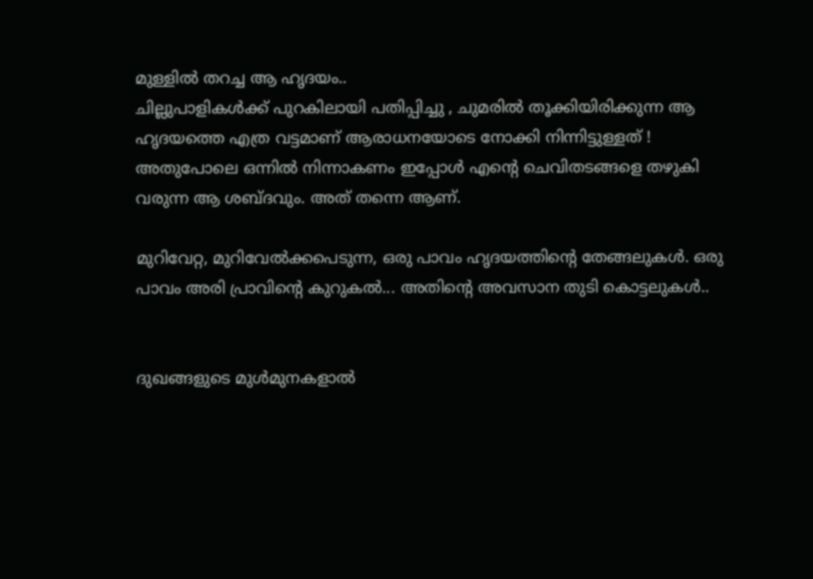മുള്ളില്‍ തറച്ച ആ ഹൃദയം..
ചില്ലുപാളികള്‍ക്ക് പുറകിലായി പതിപ്പിച്ചു , ചുമരില്‍ തൂക്കിയിരിക്കുന്ന ആ ഹൃദയത്തെ എത്ര വട്ടമാണ് ആരാധനയോടെ നോക്കി നിന്നിട്ടുള്ളത് ! അതുപോലെ ഒന്നില്‍ നിന്നാകണം ഇപ്പോള്‍ എന്‍റെ ചെവിതടങ്ങളെ തഴുകി വരുന്ന ആ ശബ്ദവും. അത് തന്നെ ആണ്.

മുറിവേറ്റ, മുറിവേല്‍ക്കപെടുന്ന, ഒരു പാവം ഹൃദയത്തിന്റെ തേങ്ങലുകള്‍. ഒരു പാവം അരി പ്രാവിന്‍റെ കുറുകല്‍... അതിന്‍റെ അവസാന തുടി കൊട്ടലുകള്‍..


ദുഖങ്ങളുടെ മുള്‍മുനകളാല്‍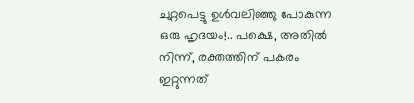ചുറ്റപെട്ടു ഉള്‍വലിഞ്ഞു പോകുന്ന ഒരു ഹൃദയം!.. പക്ഷെ, അതില്‍ നിന്ന്, രക്തത്തിന് പകരം ഇറ്റുന്നത്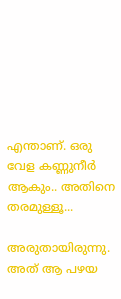എന്താണ്. ഒരു വേള കണ്ണുനീര്‍ ആകും.. അതിനെ തരമുള്ളൂ...

അരുതായിരുന്നു. അത് ആ പഴയ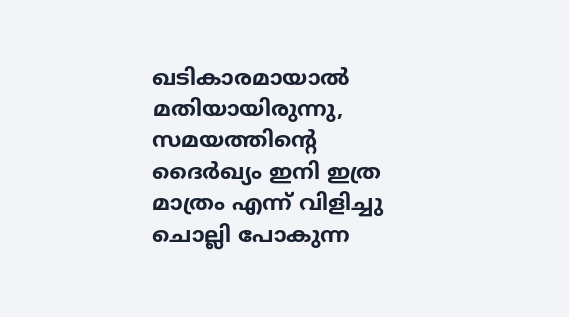ഖടികാരമായാല്‍ മതിയായിരുന്നു, സമയത്തിന്റെ ദൈര്‍ഖ്യം ഇനി ഇത്ര മാത്രം എന്ന് വിളിച്ചു ചൊല്ലി പോകുന്ന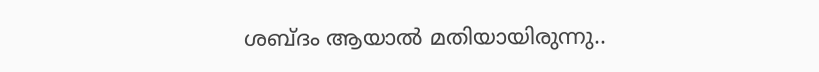ശബ്ദം ആയാല്‍ മതിയായിരുന്നു..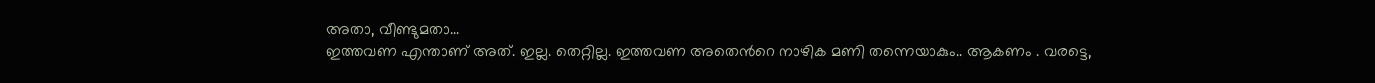അതാ, വീണ്ടുമതാ...
ഇത്തവണ എന്താണ് അത്. ഇല്ല. തെറ്റില്ല. ഇത്തവണ അതെന്‍റെ നാഴിക മണി തന്നെയാകും.. ആകണം . വരട്ടെ,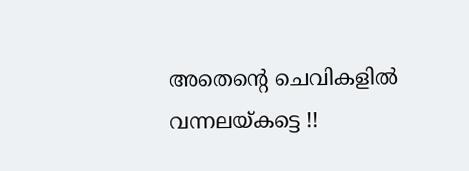അതെന്‍റെ ചെവികളില്‍ വന്നലയ്കട്ടെ !!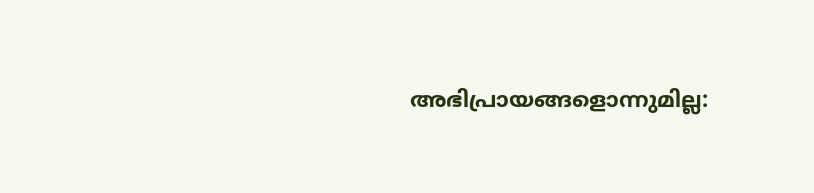അഭിപ്രായങ്ങളൊന്നുമില്ല: